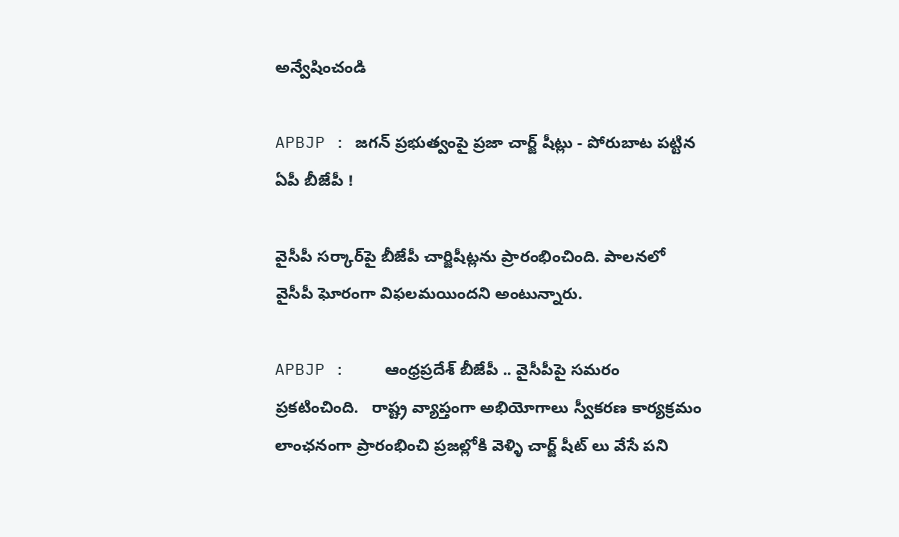అన్వేషించండి

APBJP : జగన్ ప్రభుత్వంపై ప్రజా చార్జ్ షీట్లు - పోరుబాట పట్టిన ఏపీ బీజేపీ !

వైసీపీ సర్కార్‌పై బీజేపీ చార్జిషీట్లను ప్రారంభించింది. పాలనలో వైసీపీ ఘోరంగా విఫలమయిందని అంటున్నారు.

APBJP :    ఆంధ్రప్రదేశ్ బీజేపీ .. వైసీపీపై సమరం ప్రకటించింది.   రాష్ట్ర వ్యాప్తంగా అభియోగాలు స్వీకరణ కార్యక్రమం లాంఛనంగా ప్రారంభించి ప్రజల్లోకి వెళ్ళి చార్జ్ షీట్ లు వేసే పని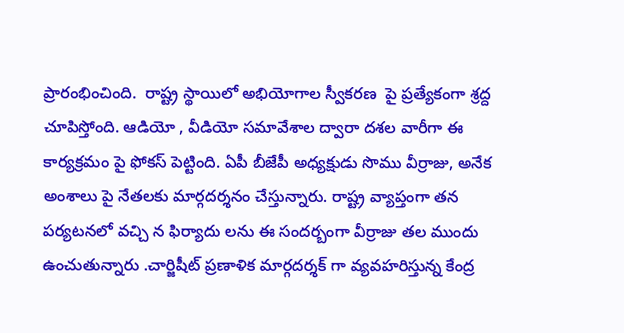ప్రారంభించింది.  రాష్ట్ర స్థాయిలో అభియోగాల స్వీకరణ  పై ప్రత్యేకంగా శ్రద్ద చూపిస్తోంది. ఆడియో , వీడియో సమావేశాల ద్వారా దశల వారీగా ఈ కార్యక్రమం పై ఫోకస్ పెట్టింది. ఏపీ బీజేపీ అధ్యక్షుడు సొము వీర్రాజు, అనేక అంశాలు పై నేతలకు మార్గదర్శనం చేస్తున్నారు. రాష్ట్ర వ్యాప్తంగా తన పర్యటనలో వచ్చి న ఫిర్యాదు లను ఈ సందర్బంగా వీర్రాజు తల ముందు ఉంచుతున్నారు .చార్జిషీట్ ప్రణాళిక మార్గదర్శక్ గా వ్యవహరిస్తున్న కేంద్ర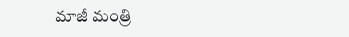మాజీ మంత్రి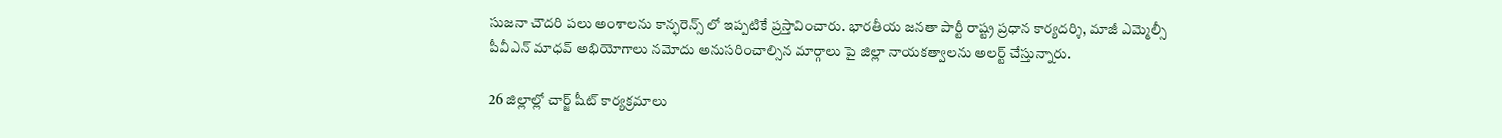సుజనా చౌదరి పలు అంశాలను కాన్ఫరెన్స్ లో ఇప్పటికే ప్రస్తావించారు. భారతీయ జనతా పార్టీ రాష్ట్ర ప్రధాన కార్యదర్శి, మాజీ ఎమ్మెల్సీ పీవీఎన్ మాధవ్ అభియోగాలు నమోదు అనుసరించాల్సిన మార్గాలు పై జిల్లా నాయకత్వాలను అలర్ట్ చేస్తున్నారు.

26 జిల్లాల్లో చార్జ్ షీట్ కార్యక్రమాలు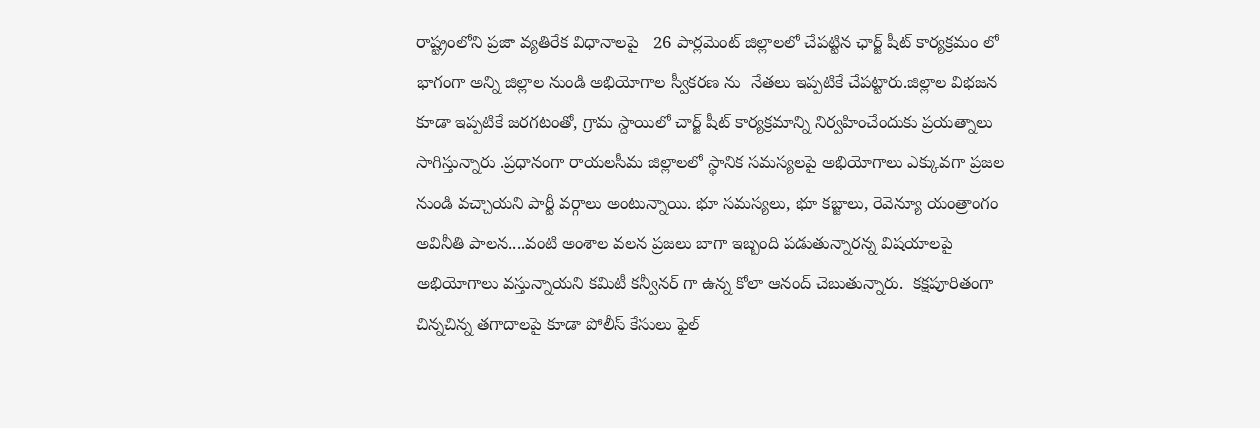రాష్ట్రంలోని ప్రజా వ్యతిరేక విధానాలపై   26 పార్లమెంట్ జిల్లాలలో చేపట్టిన ఛార్జ్ షీట్ కార్యక్రమం లో భాగంగా అన్ని జిల్లాల నుండి అభియోగాల స్వీకరణ ను  నేతలు ఇప్పటికే చేపట్టారు.జిల్లాల విభజన కూడా ఇప్పటికే జరగటంతో, గ్రామ స్దాయిలో చార్జ్ షీట్ కార్యక్రమాన్ని నిర్వహించేందుకు ప్రయత్నాలు సాగిస్తున్నారు .ప్రధానంగా రాయలసీమ జిల్లాలలో స్థానిక సమస్యలపై అభియోగాలు ఎక్కువగా ప్రజల నుండి వచ్చాయని పార్టీ వర్గాలు అంటున్నాయి. భూ సమస్యలు, భూ కబ్జాలు, రెవెన్యూ యంత్రాంగం అవినీతి పాలన....వంటి అంశాల వలన ప్రజలు బాగా ఇబ్బంది పడుతున్నారన్న విషయాలపై అభియోగాలు వస్తున్నాయని కమిటీ కన్వీనర్ గా ఉన్న కోలా ఆనంద్ చెబుతున్నారు.  కక్షపూరితంగా చిన్నచిన్న తగాదాలపై కూడా పోలీస్ కేసులు ఫైల్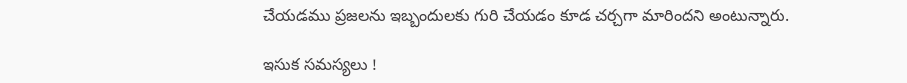చేయడము ప్రజలను ఇబ్బందులకు గురి చేయడం కూడ చర్చగా మారిందని అంటున్నారు.

ఇసుక సమస్యలు !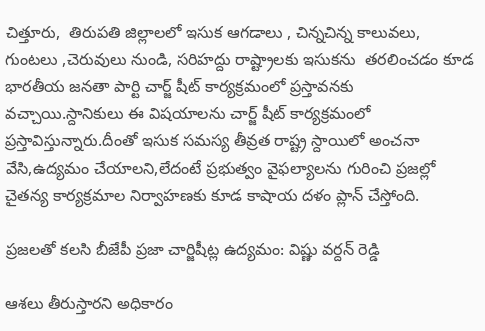చిత్తూరు,  తిరుపతి జిల్లాలలో ఇసుక ఆగడాలు , చిన్నచిన్న కాలువలు, గుంటలు ,చెరువులు నుండి, సరిహద్దు రాష్ట్రాలకు ఇసుకను  తరలించడం కూడ భారతీయ జనతా పార్టి చార్జ్ షీట్ కార్యక్రమంలో ప్రస్తావనకు వచ్చాయి.స్దానికులు ఈ విషయాలను చార్జ్ షీట్ కార్యక్రమంలో ప్రస్తావిస్తున్నారు.దీంతో ఇసుక సమస్య తీవ్రత రాష్ట్ర స్దాయిలో అంచనా వేసి,ఉద్యమం చేయాలని,లేదంటే ప్రభుత్వం వైఫల్యాలను గురించి ప్రజల్లో చైతన్య కార్యక్రమాల నిర్వాహణకు కూడ కాషాయ దళం ప్లాన్ చేస్తోంది.

ప్రజలతో కలసి బీజేపీ ప్రజా చార్జిషీట్ల ఉద్యమం: విష్ణు వర్దన్ రెడ్డి

ఆశలు తీరుస్తారని అధికారం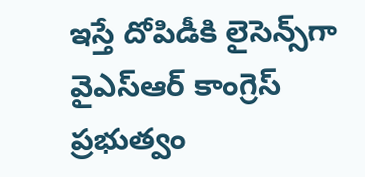ఇస్తే దోపిడీకి లైసెన్స్‌గా వైఎస్ఆర్ కాంగ్రెస్ ప్రభుత్వం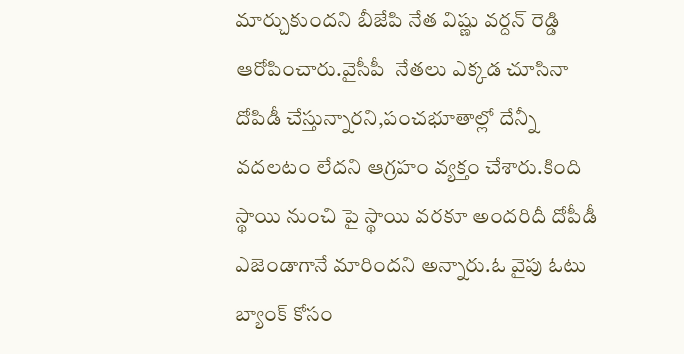మార్చుకుందని బీజేపి నేత విష్ణు వర్దన్ రెడ్డి ఆరోపించారు.వైసీపీ  నేతలు ఎక్కడ చూసినా దోపిడీ చేస్తున్నారని,పంచభూతాల్లో దేన్నీ వదలటం లేదని ఆగ్రహం వ్యక్తం చేశారు.కింది స్థాయి నుంచి పై స్థాయి వరకూ అందరిదీ దోపీడీ ఎజెండాగానే మారిందని అన్నారు.ఓ వైపు ఓటు బ్యాంక్ కోసం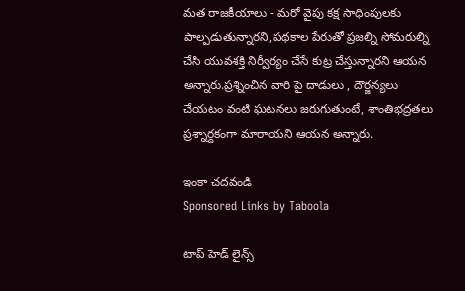మత రాజకీయాలు - మరో వైపు కక్ష సాధింపులకు పాల్పడుతున్నారని,పథకాల పేరుతో ప్రజల్ని సోమరుల్ని చేసి యువశక్తి నిర్వీర్యం చేసే కుట్ర చేస్తున్నారని ఆయన అన్నారు.ప్రశ్నించిన వారి పై దాడులు , దౌర్జన్యలు చేయటం వంటి ఘటనలు జరుగుతుంటే, శాంతిభద్రతలు ప్రశ్నార్దకంగా మారాయని ఆయన అన్నారు.

ఇంకా చదవండి
Sponsored Links by Taboola

టాప్ హెడ్ లైన్స్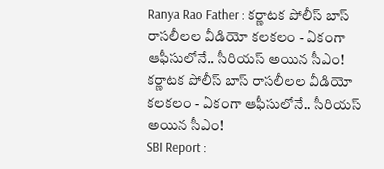Ranya Rao Father : కర్ణాటక పోలీస్ బాస్ రాసలీలల వీడియో కలకలం - ఏకంగా ఆఫీసులోనే.. సీరియస్ అయిన సీఎం!
కర్ణాటక పోలీస్ బాస్ రాసలీలల వీడియో కలకలం - ఏకంగా ఆఫీసులోనే.. సీరియస్ అయిన సీఎం!
SBI Report :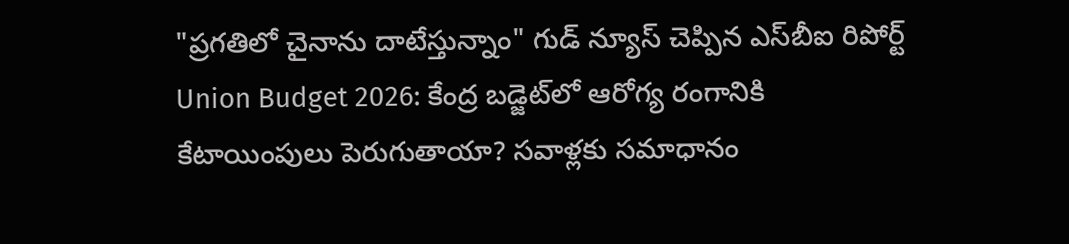"ప్రగతిలో చైనాను దాటేస్తున్నాం" గుడ్ న్యూస్ చెప్పిన ఎస్‌బీఐ రిపోర్ట్
Union Budget 2026: కేంద్ర బడ్జెట్‌లో ఆరోగ్య రంగానికి కేటాయింపులు పెరుగుతాయా? సవాళ్లకు సమాధానం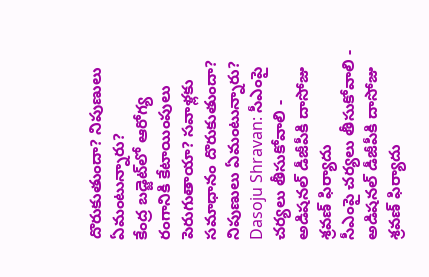దొరుకుతుందా? నిపుణులు ఏమంటున్నారు?
కేంద్ర బడ్జెట్‌లో ఆరోగ్య రంగానికి కేటాయింపులు పెరుగుతాయా? సవాళ్లకు సమాధానం దొరుకుతుందా? నిపుణులు ఏమంటున్నారు?
Dasoju Shravan: సీఎంపై చర్యలు తీసుకోవాలి - అడిషనల్ డీజీపీకి దాసోజు శ్రవణ్ ఫిర్యాదు
సీఎంపై చర్యలు తీసుకోవాలి - అడిషనల్ డీజీపీకి దాసోజు శ్రవణ్ ఫిర్యాదు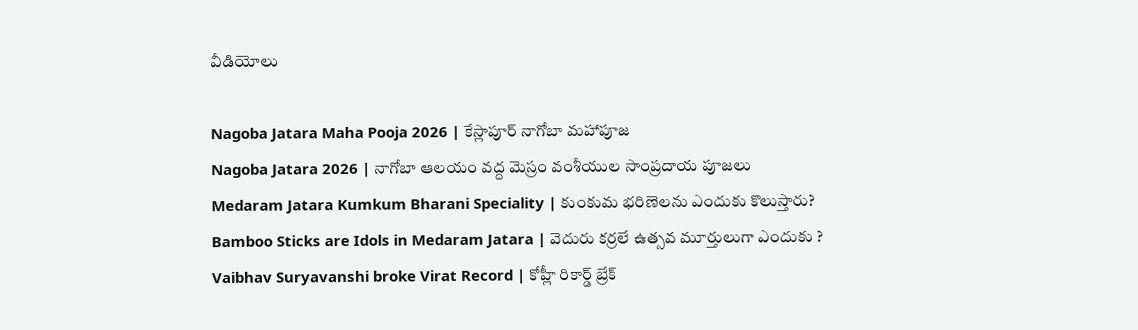వీడియోలు

Nagoba Jatara Maha Pooja 2026 | కేస్లాపూర్ నాగోబా మహాపూజ
Nagoba Jatara 2026 | నాగోబా ఆలయం వద్ద మెస్రం వంశీయుల సాంప్రదాయ పూజలు
Medaram Jatara Kumkum Bharani Speciality | కుంకుమ భరిణెలను ఎందుకు కొలుస్తారు?
Bamboo Sticks are Idols in Medaram Jatara | వెదురు కర్రలే ఉత్సవ మూర్తులుగా ఎందుకు ?
Vaibhav Suryavanshi broke Virat Record | కోహ్లీ రికార్డ్ బ్రేక్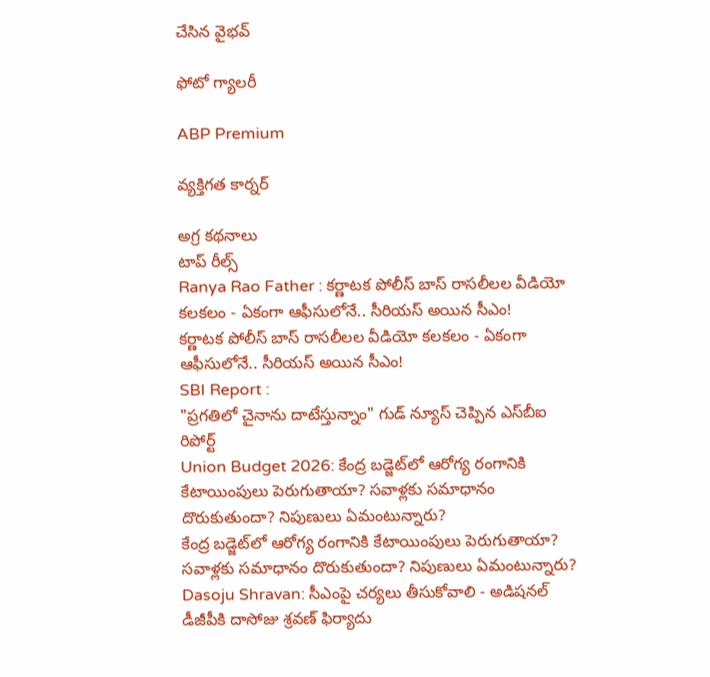చేసిన వైభవ్

ఫోటో గ్యాలరీ

ABP Premium

వ్యక్తిగత కార్నర్

అగ్ర కథనాలు
టాప్ రీల్స్
Ranya Rao Father : కర్ణాటక పోలీస్ బాస్ రాసలీలల వీడియో కలకలం - ఏకంగా ఆఫీసులోనే.. సీరియస్ అయిన సీఎం!
కర్ణాటక పోలీస్ బాస్ రాసలీలల వీడియో కలకలం - ఏకంగా ఆఫీసులోనే.. సీరియస్ అయిన సీఎం!
SBI Report :
"ప్రగతిలో చైనాను దాటేస్తున్నాం" గుడ్ న్యూస్ చెప్పిన ఎస్‌బీఐ రిపోర్ట్
Union Budget 2026: కేంద్ర బడ్జెట్‌లో ఆరోగ్య రంగానికి కేటాయింపులు పెరుగుతాయా? సవాళ్లకు సమాధానం దొరుకుతుందా? నిపుణులు ఏమంటున్నారు?
కేంద్ర బడ్జెట్‌లో ఆరోగ్య రంగానికి కేటాయింపులు పెరుగుతాయా? సవాళ్లకు సమాధానం దొరుకుతుందా? నిపుణులు ఏమంటున్నారు?
Dasoju Shravan: సీఎంపై చర్యలు తీసుకోవాలి - అడిషనల్ డీజీపీకి దాసోజు శ్రవణ్ ఫిర్యాదు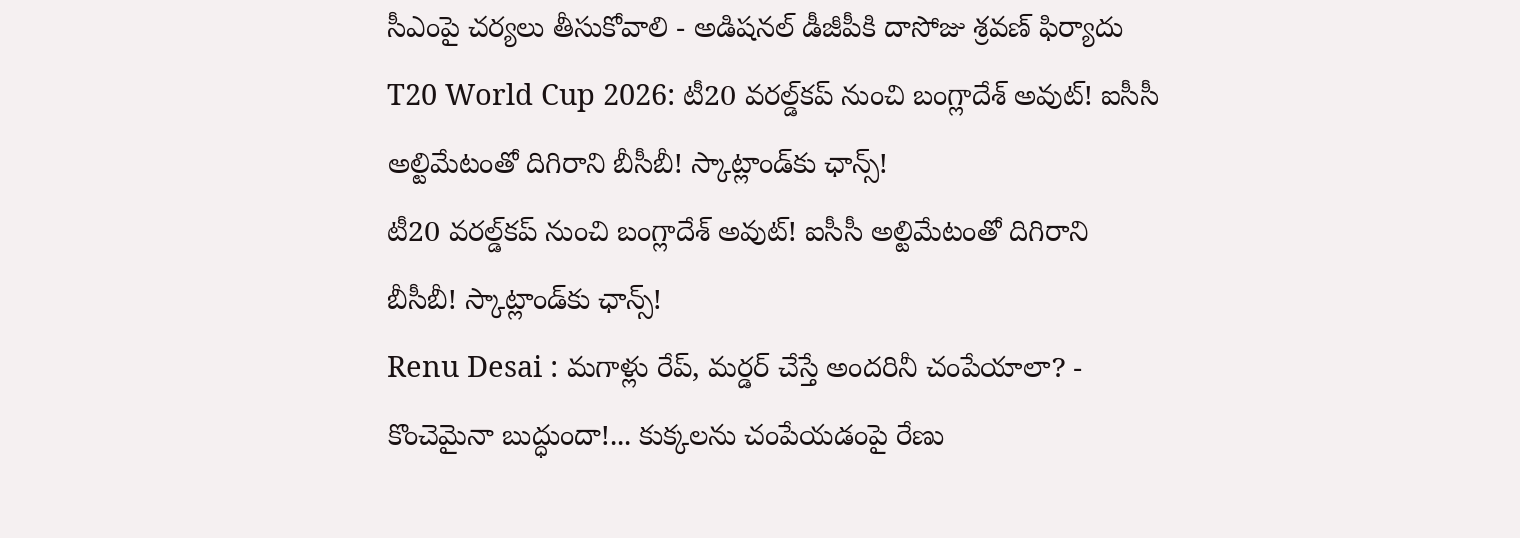సీఎంపై చర్యలు తీసుకోవాలి - అడిషనల్ డీజీపీకి దాసోజు శ్రవణ్ ఫిర్యాదు
T20 World Cup 2026: టీ20 వరల్డ్‌కప్‌ నుంచి బంగ్లాదేశ్‌ అవుట్‌! ఐసీసీ అల్టిమేటంతో దిగిరాని బీసీబీ! స్కాట్లాండ్‌కు ఛాన్స్!
టీ20 వరల్డ్‌కప్‌ నుంచి బంగ్లాదేశ్‌ అవుట్‌! ఐసీసీ అల్టిమేటంతో దిగిరాని బీసీబీ! స్కాట్లాండ్‌కు ఛాన్స్!
Renu Desai : మగాళ్లు రేప్, మర్డర్ చేస్తే అందరినీ చంపేయాలా? - కొంచెమైనా బుద్ధుందా!... కుక్కలను చంపేయడంపై రేణు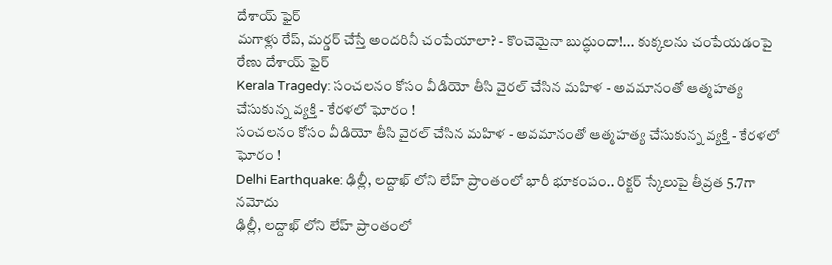దేశాయ్ ఫైర్
మగాళ్లు రేప్, మర్డర్ చేస్తే అందరినీ చంపేయాలా? - కొంచెమైనా బుద్ధుందా!... కుక్కలను చంపేయడంపై రేణు దేశాయ్ ఫైర్
Kerala Tragedy: సంచలనం కోసం వీడియో తీసి వైరల్ చేసిన మహిళ - అవమానంతో ఆత్మహత్య చేసుకున్న వ్యక్తి - కేరళలో ఘోరం !
సంచలనం కోసం వీడియో తీసి వైరల్ చేసిన మహిళ - అవమానంతో ఆత్మహత్య చేసుకున్న వ్యక్తి - కేరళలో ఘోరం !
Delhi Earthquake: ఢిల్లీ, లద్దాఖ్ లోని లేహ్ ప్రాంతంలో భారీ భూకంపం.. రిక్టర్ స్కేలుపై తీవ్రత 5.7గా నమోదు
ఢిల్లీ, లద్దాఖ్ లోని లేహ్ ప్రాంతంలో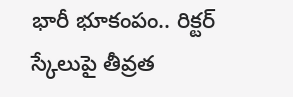భారీ భూకంపం.. రిక్టర్ స్కేలుపై తీవ్రత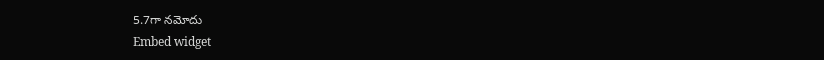5.7గా నమోదు
Embed widget